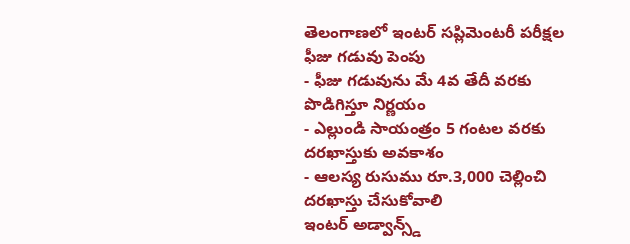తెలంగాణలో ఇంటర్ సప్లిమెంటరీ పరీక్షల ఫీజు గడువు పెంపు
- ఫీజు గడువును మే 4వ తేదీ వరకు పొడిగిస్తూ నిర్ణయం
- ఎల్లుండి సాయంత్రం 5 గంటల వరకు దరఖాస్తుకు అవకాశం
- ఆలస్య రుసుము రూ.3,000 చెల్లించి దరఖాస్తు చేసుకోవాలి
ఇంటర్ అడ్వాన్స్డ్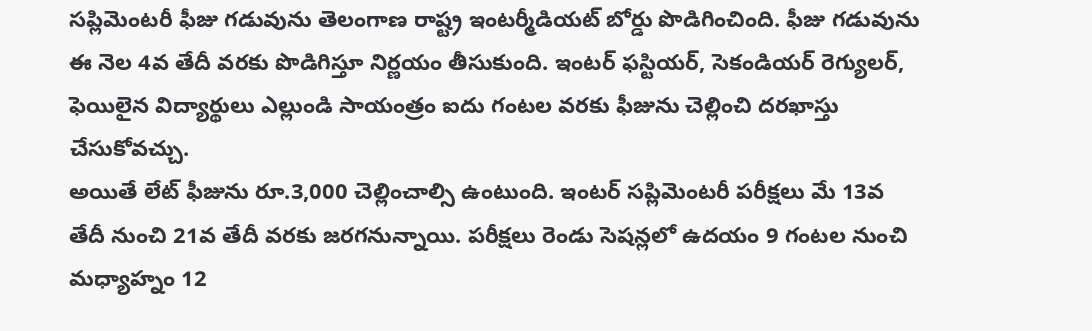సప్లిమెంటరీ ఫీజు గడువును తెలంగాణ రాష్ట్ర ఇంటర్మీడియట్ బోర్డు పొడిగించింది. ఫీజు గడువును ఈ నెల 4వ తేదీ వరకు పొడిగిస్తూ నిర్ణయం తీసుకుంది. ఇంటర్ ఫస్టియర్, సెకండియర్ రెగ్యులర్, ఫెయిలైన విద్యార్థులు ఎల్లుండి సాయంత్రం ఐదు గంటల వరకు ఫీజును చెల్లించి దరఖాస్తు చేసుకోవచ్చు.
అయితే లేట్ ఫీజును రూ.3,000 చెల్లించాల్సి ఉంటుంది. ఇంటర్ సప్లిమెంటరీ పరీక్షలు మే 13వ తేదీ నుంచి 21వ తేదీ వరకు జరగనున్నాయి. పరీక్షలు రెండు సెషన్లలో ఉదయం 9 గంటల నుంచి మధ్యాహ్నం 12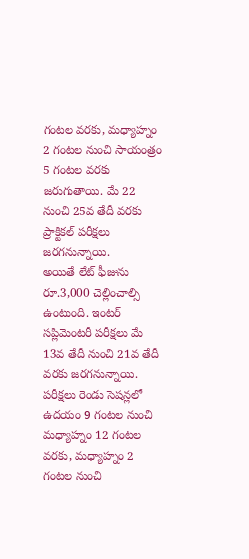గంటల వరకు, మధ్యాహ్నం 2 గంటల నుంచి సాయంత్రం 5 గంటల వరకు జరుగుతాయి. మే 22 నుంచి 25వ తేదీ వరకు ప్రాక్టికల్ పరీక్షలు జరగనున్నాయి.
అయితే లేట్ ఫీజును రూ.3,000 చెల్లించాల్సి ఉంటుంది. ఇంటర్ సప్లిమెంటరీ పరీక్షలు మే 13వ తేదీ నుంచి 21వ తేదీ వరకు జరగనున్నాయి. పరీక్షలు రెండు సెషన్లలో ఉదయం 9 గంటల నుంచి మధ్యాహ్నం 12 గంటల వరకు, మధ్యాహ్నం 2 గంటల నుంచి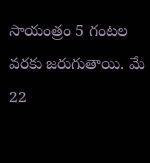సాయంత్రం 5 గంటల వరకు జరుగుతాయి. మే 22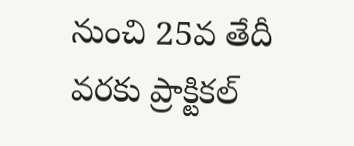నుంచి 25వ తేదీ వరకు ప్రాక్టికల్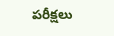పరీక్షలు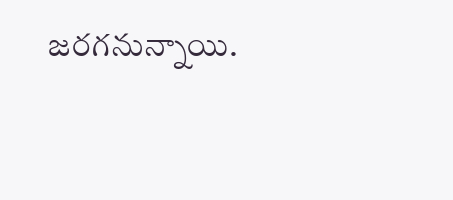జరగనున్నాయి.